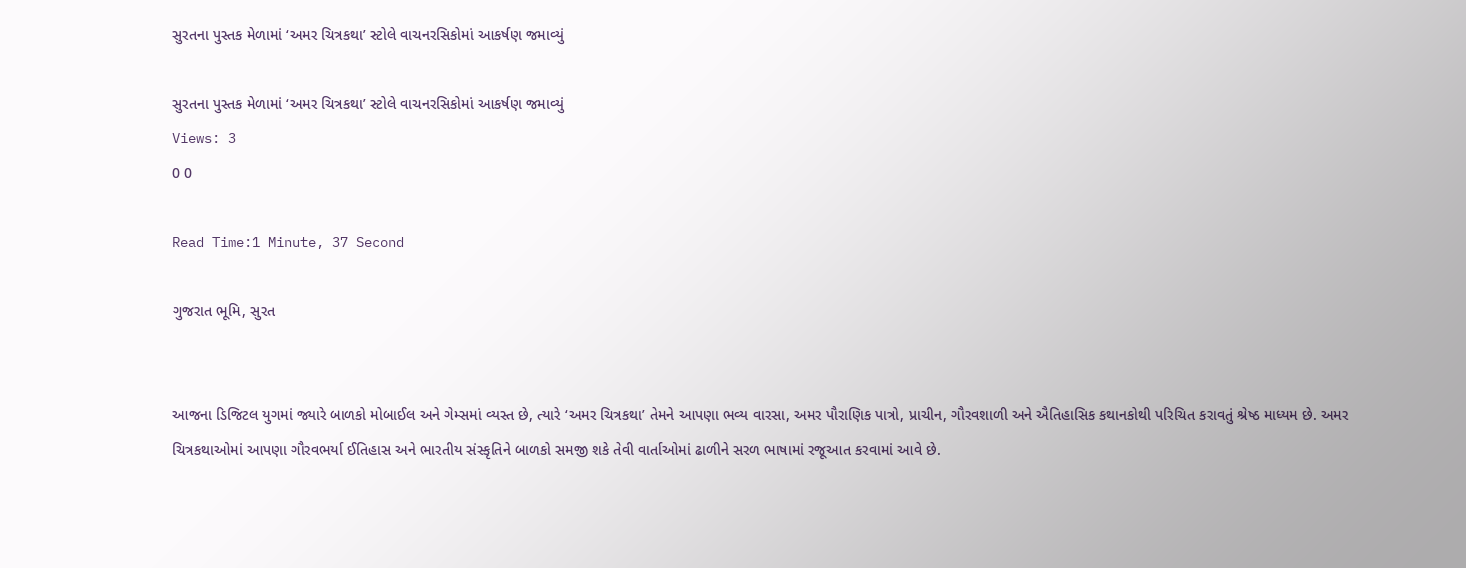સુરતના પુસ્તક મેળામાં ‘અમર ચિત્રકથા’ સ્ટોલે વાચનરસિકોમાં આકર્ષણ જમાવ્યું

સુરતના પુસ્તક મેળામાં ‘અમર ચિત્રકથા’ સ્ટોલે વાચનરસિકોમાં આકર્ષણ જમાવ્યું
Views: 3
0 0

Read Time:1 Minute, 37 Second

ગુજરાત ભૂમિ, સુરત


આજના ડિજિટલ યુગમાં જ્યારે બાળકો મોબાઈલ અને ગેમ્સમાં વ્યસ્ત છે, ત્યારે ‘અમર ચિત્રકથા’ તેમને આપણા ભવ્ય વારસા, અમર પૌરાણિક પાત્રો, પ્રાચીન, ગૌરવશાળી અને ઐતિહાસિક કથાનકોથી પરિચિત કરાવતું શ્રેષ્ઠ માધ્યમ છે. અમર ચિત્રકથાઓમાં આપણા ગૌરવભર્યા ઈતિહાસ અને ભારતીય સંસ્કૃતિને બાળકો સમજી શકે તેવી વાર્તાઓમાં ઢાળીને સરળ ભાષામાં રજૂઆત કરવામાં આવે છે.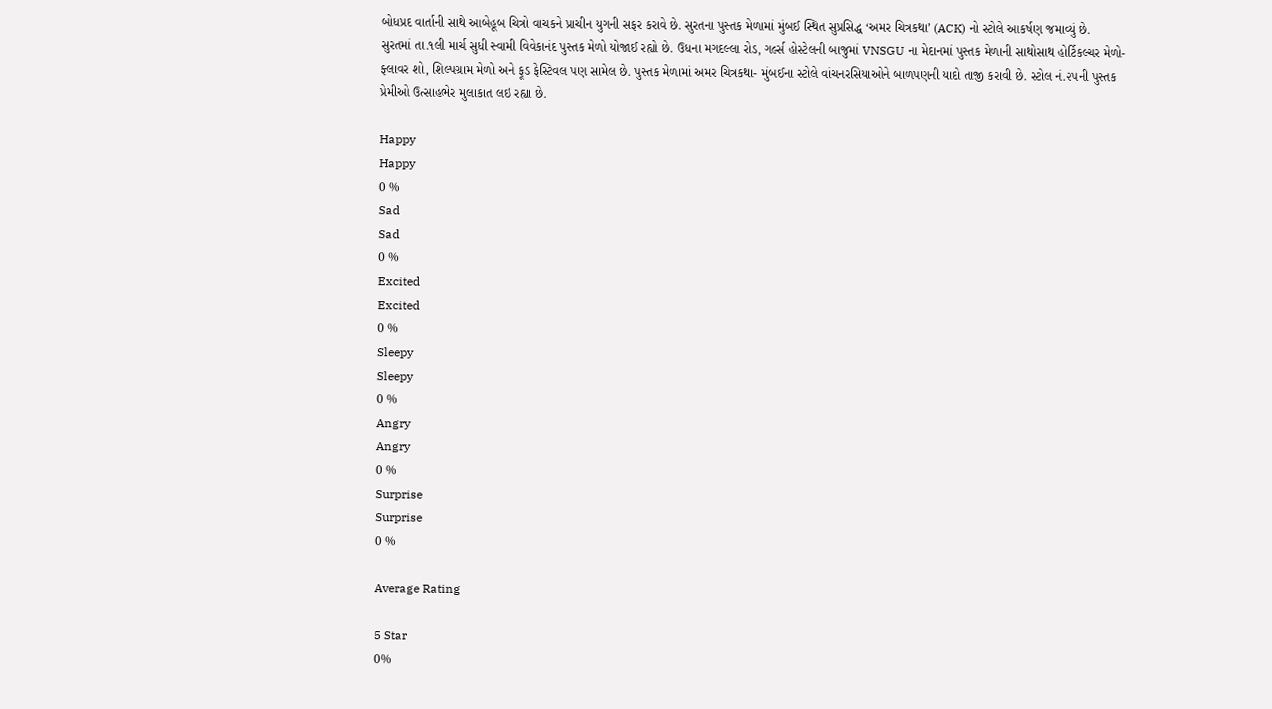બોધપ્રદ વાર્તાની સાથે આબેહૂબ ચિત્રો વાચકને પ્રાચીન યુગની સફર કરાવે છે. સુરતના પુસ્તક મેળામાં મુંબઈ સ્થિત સુપ્રસિદ્ધ ‘અમર ચિત્રકથા’ (ACK) નો સ્ટોલે આકર્ષણ જમાવ્યું છે.
સુરતમાં તા.૧લી માર્ચ સુધી સ્વામી વિવેકાનંદ પુસ્તક મેળો યોજાઈ રહ્યો છે. ઉધના મગદલ્લા રોડ, ગર્લ્સ હોસ્ટેલની બાજુમાં VNSGU ના મેદાનમાં પુસ્તક મેળાની સાથોસાથ હોર્ટિકલ્ચર મેળો-ફ્લાવર શો, શિલ્પગ્રામ મેળો અને ફૂડ ફેસ્ટિવલ પણ સામેલ છે. પુસ્તક મેળામાં અમર ચિત્રકથા- મુંબઈના સ્ટોલે વાંચનરસિયાઓને બાળપણની યાદો તાજી કરાવી છે. સ્ટોલ નં.૨૫ની પુસ્તક પ્રેમીઓ ઉત્સાહભેર મુલાકાત લઇ રહ્યા છે.

Happy
Happy
0 %
Sad
Sad
0 %
Excited
Excited
0 %
Sleepy
Sleepy
0 %
Angry
Angry
0 %
Surprise
Surprise
0 %

Average Rating

5 Star
0%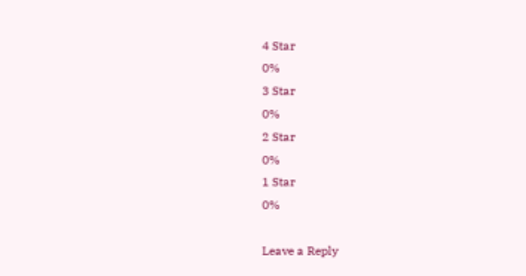4 Star
0%
3 Star
0%
2 Star
0%
1 Star
0%

Leave a Reply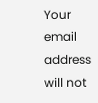Your email address will not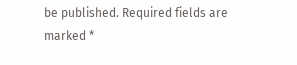be published. Required fields are marked *